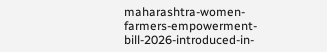maharashtra-women-farmers-empowerment-bill-2026-introduced-in-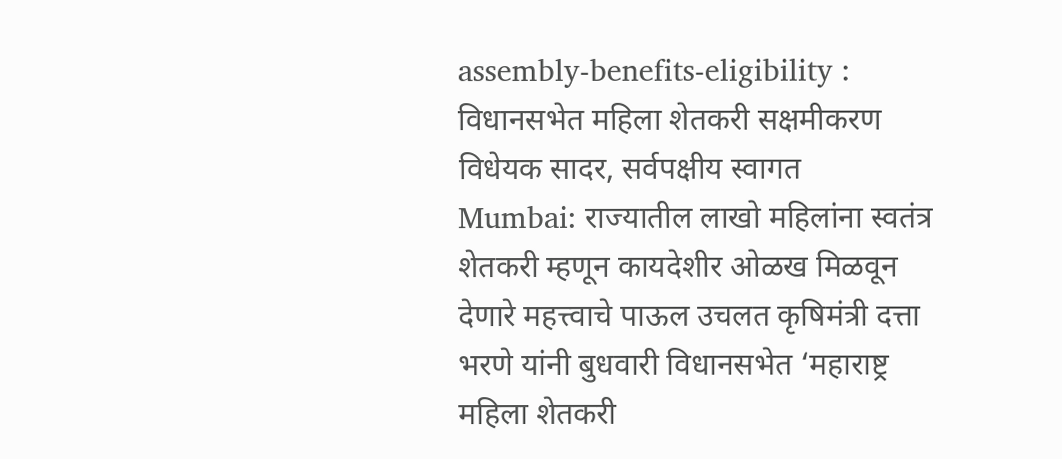assembly-benefits-eligibility : विधानसभेत महिला शेतकरी सक्षमीकरण विधेयक सादर, सर्वपक्षीय स्वागत
Mumbai: राज्यातील लाखो महिलांना स्वतंत्र शेतकरी म्हणून कायदेशीर ओळख मिळवून देणारे महत्त्वाचे पाऊल उचलत कृषिमंत्री दत्ता भरणे यांनी बुधवारी विधानसभेत ‘महाराष्ट्र महिला शेतकरी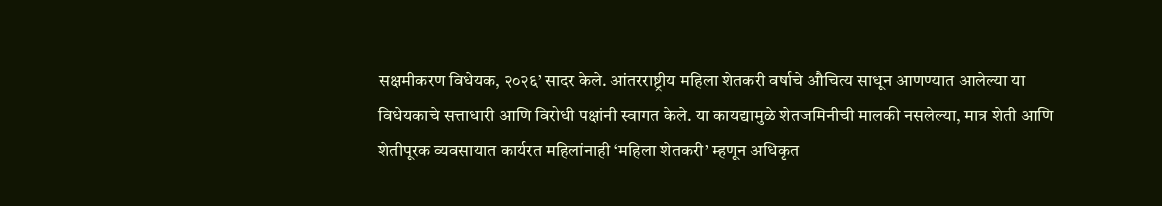सक्षमीकरण विधेयक, २०२६’ सादर केले. आंतरराष्ट्रीय महिला शेतकरी वर्षाचे औचित्य साधून आणण्यात आलेल्या या विधेयकाचे सत्ताधारी आणि विरोधी पक्षांनी स्वागत केले. या कायद्यामुळे शेतजमिनीची मालकी नसलेल्या, मात्र शेती आणि शेतीपूरक व्यवसायात कार्यरत महिलांनाही ‘महिला शेतकरी’ म्हणून अधिकृत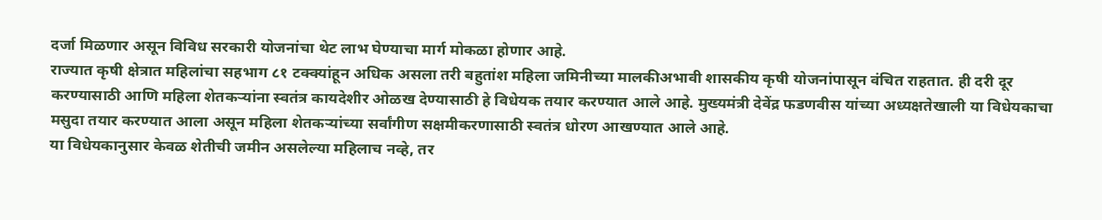दर्जा मिळणार असून विविध सरकारी योजनांचा थेट लाभ घेण्याचा मार्ग मोकळा होणार आहे.
राज्यात कृषी क्षेत्रात महिलांचा सहभाग ८१ टक्क्यांहून अधिक असला तरी बहुतांश महिला जमिनीच्या मालकीअभावी शासकीय कृषी योजनांपासून वंचित राहतात. ही दरी दूर करण्यासाठी आणि महिला शेतकऱ्यांना स्वतंत्र कायदेशीर ओळख देण्यासाठी हे विधेयक तयार करण्यात आले आहे. मुख्यमंत्री देवेंद्र फडणवीस यांच्या अध्यक्षतेखाली या विधेयकाचा मसुदा तयार करण्यात आला असून महिला शेतकऱ्यांच्या सर्वांगीण सक्षमीकरणासाठी स्वतंत्र धोरण आखण्यात आले आहे.
या विधेयकानुसार केवळ शेतीची जमीन असलेल्या महिलाच नव्हे, तर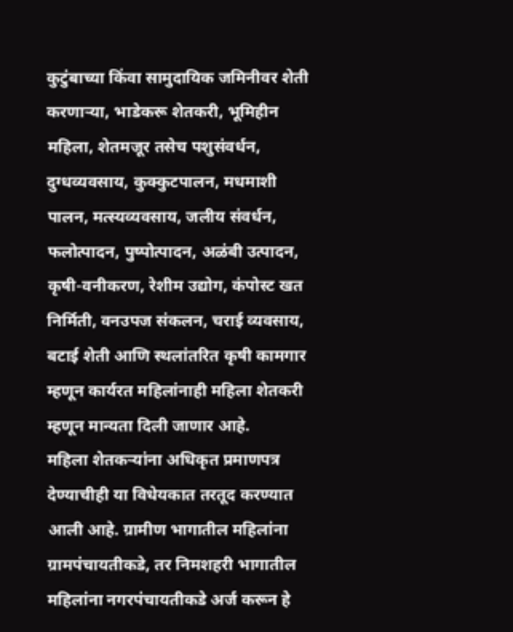कुटुंबाच्या किंवा सामुदायिक जमिनीवर शेती करणाऱ्या, भाडेकरू शेतकरी, भूमिहीन महिला, शेतमजूर तसेच पशुसंवर्धन, दुग्धव्यवसाय, कुक्कुटपालन, मधमाशी पालन, मत्स्यव्यवसाय, जलीय संवर्धन, फलोत्पादन, पुष्पोत्पादन, अळंबी उत्पादन, कृषी-वनीकरण, रेशीम उद्योग, कंपोस्ट खत निर्मिती, वनउपज संकलन, चराई व्यवसाय, बटाई शेती आणि स्थलांतरित कृषी कामगार म्हणून कार्यरत महिलांनाही महिला शेतकरी म्हणून मान्यता दिली जाणार आहे.
महिला शेतकऱ्यांना अधिकृत प्रमाणपत्र देण्याचीही या विधेयकात तरतूद करण्यात आली आहे. ग्रामीण भागातील महिलांना ग्रामपंचायतीकडे, तर निमशहरी भागातील महिलांना नगरपंचायतीकडे अर्ज करून हे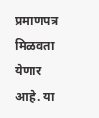प्रमाणपत्र मिळवता येणार आहे. या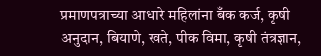प्रमाणपत्राच्या आधारे महिलांना बँक कर्ज, कृषी अनुदान, बियाणे, खते, पीक विमा, कृषी तंत्रज्ञान,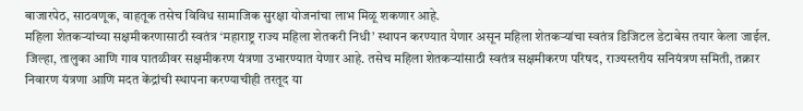बाजारपेठ, साठवणूक, वाहतूक तसेच विविध सामाजिक सुरक्षा योजनांचा लाभ मिळू शकणार आहे.
महिला शेतकऱ्यांच्या सक्षमीकरणासाठी स्वतंत्र ‘महाराष्ट्र राज्य महिला शेतकरी निधी’ स्थापन करण्यात येणार असून महिला शेतकऱ्यांचा स्वतंत्र डिजिटल डेटाबेस तयार केला जाईल. जिल्हा, तालुका आणि गाव पातळीवर सक्षमीकरण यंत्रणा उभारण्यात येणार आहे. तसेच महिला शेतकऱ्यांसाठी स्वतंत्र सक्षमीकरण परिषद, राज्यस्तरीय सनियंत्रण समिती, तक्रार निवारण यंत्रणा आणि मदत केंद्रांची स्थापना करण्याचीही तरतूद या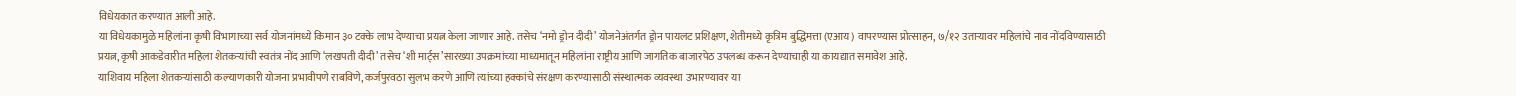विधेयकात करण्यात आली आहे.
या विधेयकामुळे महिलांना कृषी विभागाच्या सर्व योजनांमध्ये किमान ३० टक्के लाभ देण्याचा प्रयत्न केला जाणार आहे. तसेच ‘नमो ड्रोन दीदी’ योजनेअंतर्गत ड्रोन पायलट प्रशिक्षण, शेतीमध्ये कृत्रिम बुद्धिमत्ता (एआय) वापरण्यास प्रोत्साहन, ७/१२ उताऱ्यावर महिलांचे नाव नोंदविण्यासाठी प्रयत्न, कृषी आकडेवारीत महिला शेतकऱ्यांची स्वतंत्र नोंद आणि ‘लखपती दीदी’ तसेच ‘शी मार्ट्स’सारख्या उपक्रमांच्या माध्यमातून महिलांना राष्ट्रीय आणि जागतिक बाजारपेठ उपलब्ध करून देण्याचाही या कायद्यात समावेश आहे.
याशिवाय महिला शेतकऱ्यांसाठी कल्याणकारी योजना प्रभावीपणे राबविणे, कर्जपुरवठा सुलभ करणे आणि त्यांच्या हक्कांचे संरक्षण करण्यासाठी संस्थात्मक व्यवस्था उभारण्यावर या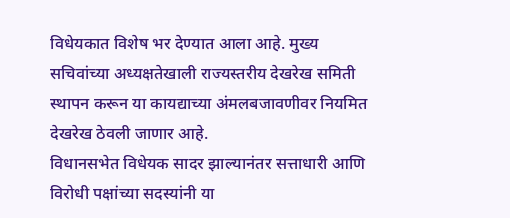विधेयकात विशेष भर देण्यात आला आहे. मुख्य सचिवांच्या अध्यक्षतेखाली राज्यस्तरीय देखरेख समिती स्थापन करून या कायद्याच्या अंमलबजावणीवर नियमित देखरेख ठेवली जाणार आहे.
विधानसभेत विधेयक सादर झाल्यानंतर सत्ताधारी आणि विरोधी पक्षांच्या सदस्यांनी या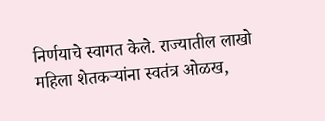निर्णयाचे स्वागत केले. राज्यातील लाखो महिला शेतकऱ्यांना स्वतंत्र ओळख,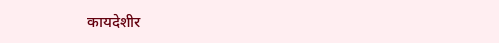कायदेशीर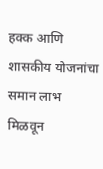हक्क आणि शासकीय योजनांचा समान लाभ मिळवून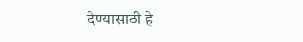देण्यासाठी हे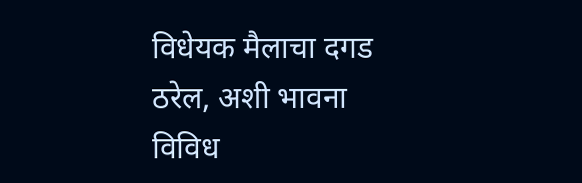विधेयक मैलाचा दगड ठरेल, अशी भावना विविध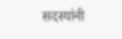सदस्यांनी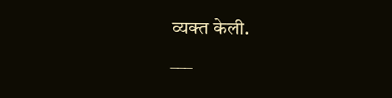व्यक्त केली.
___